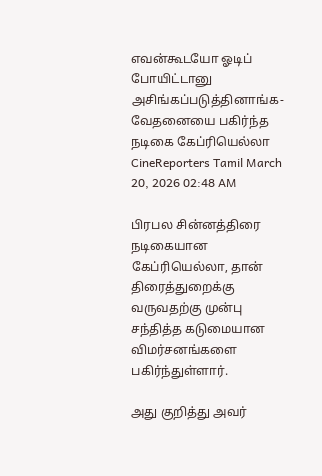எவன்கூடயோ ஓடிப் போயிட்டானு அசிங்கப்படுத்தினாங்க- வேதனையை பகிர்ந்த நடிகை கேப்ரியெல்லா
CineReporters Tamil March 20, 2026 02:48 AM

பிரபல சின்னத்திரை நடிகையான கேப்ரியெல்லா, தான் திரைத்துறைக்கு வருவதற்கு முன்பு சந்தித்த கடுமையான விமர்சனங்களை பகிர்ந்துள்ளார்.

அது குறித்து அவர்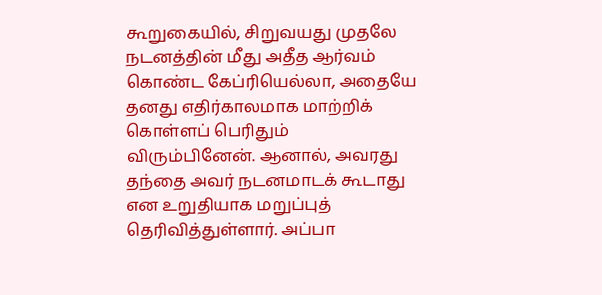கூறுகையில், சிறுவயது முதலே நடனத்தின் மீது அதீத ஆர்வம் கொண்ட கேப்ரியெல்லா, அதையே தனது எதிர்காலமாக மாற்றிக் கொள்ளப் பெரிதும் விரும்பினேன். ஆனால், அவரது தந்தை அவர் நடனமாடக் கூடாது என உறுதியாக மறுப்புத் தெரிவித்துள்ளார். அப்பா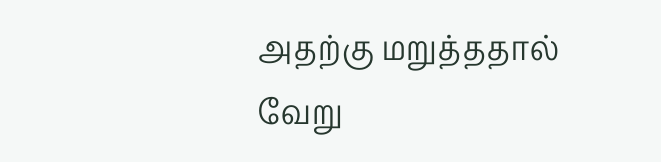அதற்கு மறுத்ததால் வேறு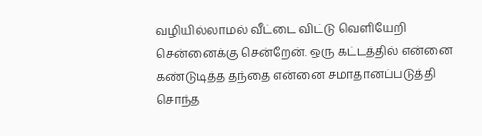வழியில்லாமல் வீட்டை விட்டு வெளியேறி சென்னைக்கு சென்றேன். ஒரு கட்டத்தில் என்னை கண்டுடித்த தந்தை என்னை சமாதானப்படுத்தி சொந்த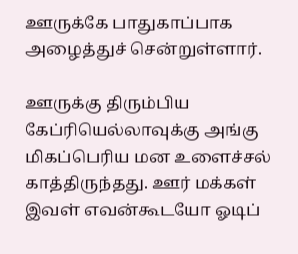ஊருக்கே பாதுகாப்பாக அழைத்துச் சென்றுள்ளார்.

ஊருக்கு திரும்பிய கேப்ரியெல்லாவுக்கு அங்கு மிகப்பெரிய மன உளைச்சல் காத்திருந்தது. ஊர் மக்கள் இவள் எவன்கூடயோ ஓடிப்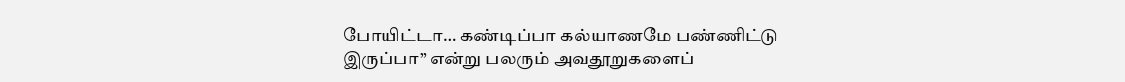போயிட்டா… கண்டிப்பா கல்யாணமே பண்ணிட்டு இருப்பா” என்று பலரும் அவதூறுகளைப்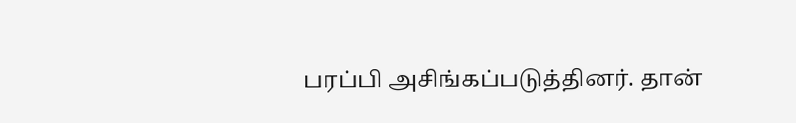பரப்பி அசிங்கப்படுத்தினர். தான்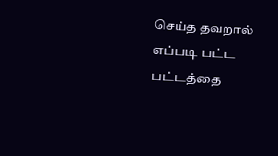செய்த தவறால் எப்படி பட்ட பட்டத்தை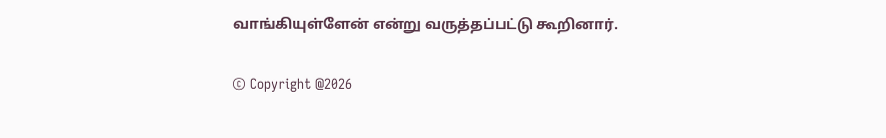வாங்கியுள்ளேன் என்று வருத்தப்பட்டு கூறினார்.

© Copyright @2026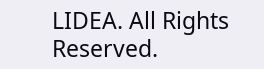LIDEA. All Rights Reserved.